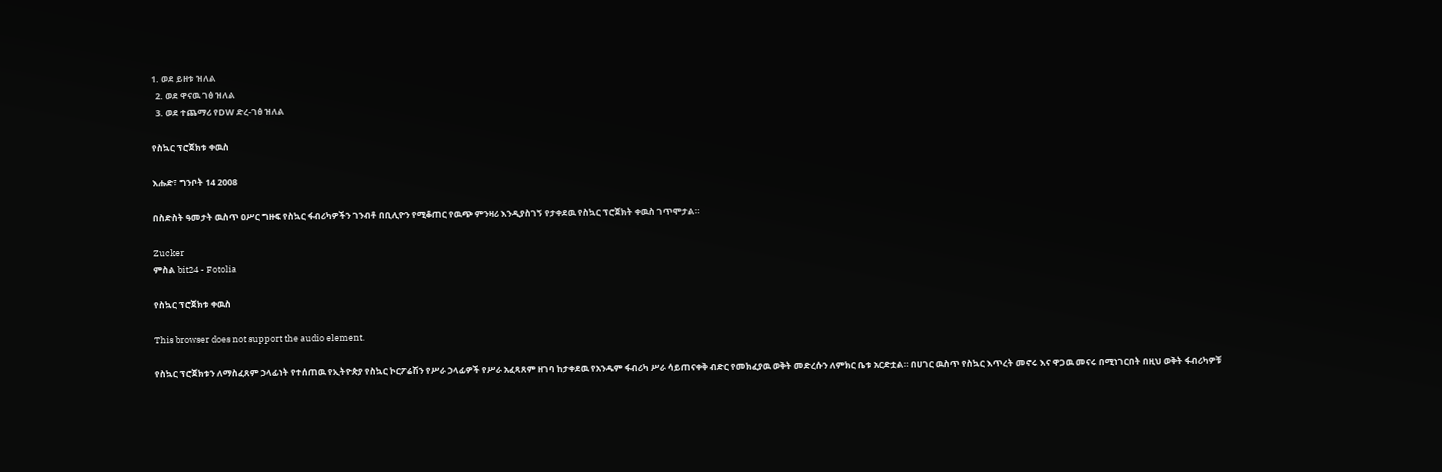1. ወደ ይዘቱ ዝለል
  2. ወደ ዋናዉ ገፅ ዝለል
  3. ወደ ተጨማሪ የDW ድረ-ገፅ ዝለል

የስኳር ፕሮጀክቱ ቀዉስ

እሑድ፣ ግንቦት 14 2008

በስድስት ዓመታት ዉስጥ ዐሥር ግዙፍ የስኳር ፋብሪካዎችን ገንብቶ በቢሊዮን የሚቆጠር የዉጭ ምንዛሪ እንዲያስገኝ የታቀደዉ የስኳር ፕሮጀክት ቀዉስ ገጥሞታል።

Zucker
ምስል bit24 - Fotolia

የስኳር ፕሮጀክቱ ቀዉስ

This browser does not support the audio element.

የስኳር ፕሮጀክቱን ለማስፈጸም ኃላፊነት የተሰጠዉ የኢትዮጵያ የስኳር ኮርፖሬሽን የሥራ ኃላፊዎች የሥራ አፈጻጸም ዘገባ ከታቀደዉ የአንዱም ፋብሪካ ሥራ ሳይጠናቀቅ ብድር የመክፈያዉ ወቅት መድረሱን ለምክር ቤቱ አርድቷል። በሀገር ዉስጥ የስኳር እጥረት መኖሩ እና ዋጋዉ መናሩ በሚነገርበት በዚህ ወቅት ፋብሪካዎቹ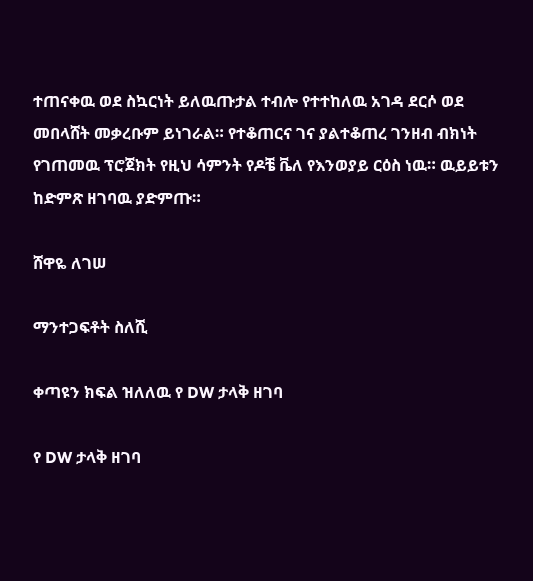ተጠናቀዉ ወደ ስኳርነት ይለዉጡታል ተብሎ የተተከለዉ አገዳ ደርሶ ወደ መበላሸት መቃረቡም ይነገራል። የተቆጠርና ገና ያልተቆጠረ ገንዘብ ብክነት የገጠመዉ ፕሮጀክት የዚህ ሳምንት የዶቼ ቬለ የእንወያይ ርዕስ ነዉ። ዉይይቱን ከድምጽ ዘገባዉ ያድምጡ።

ሸዋዬ ለገሠ

ማንተጋፍቶት ስለሺ

ቀጣዩን ክፍል ዝለለዉ የ DW ታላቅ ዘገባ

የ DW ታላቅ ዘገባ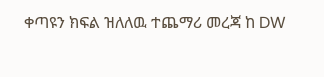ቀጣዩን ክፍል ዝለለዉ ተጨማሪ መረጃ ከ DW